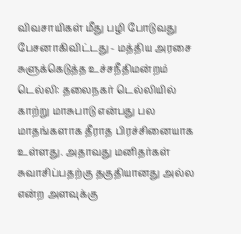விவசாயிகள் மீது பழி போடுவது பேசனாகிவிட்டது - மத்திய அரசை சுளுக்கெடுத்த உச்சநீதிமன்றம்
டெல்லி: தலைநகர் டெல்லியில் காற்று மாசுபாடு என்பது பல மாதங்களாக தீராத பிரச்சினையாக உள்ளது. அதாவது மனிதர்கள் சுவாசிப்பதற்கு தகுதியானது அல்ல என்ற அளவுக்கு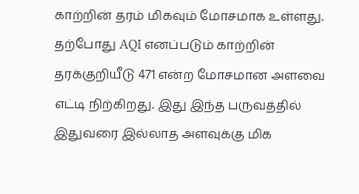காற்றின் தரம் மிகவும் மோசமாக உள்ளது.
தற்போது AQI எனப்படும் காற்றின் தரக்குறியீடு 471 என்ற மோசமான அளவை எட்டி நிற்கிறது. இது இந்த பருவத்தில் இதுவரை இல்லாத அளவுக்கு மிக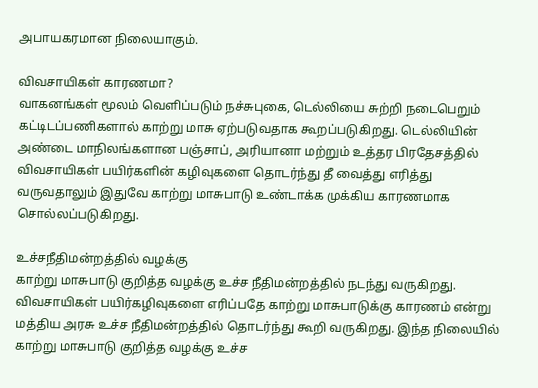அபாயகரமான நிலையாகும்.

விவசாயிகள் காரணமா?
வாகனங்கள் மூலம் வெளிப்படும் நச்சுபுகை, டெல்லியை சுற்றி நடைபெறும் கட்டிடப்பணிகளால் காற்று மாசு ஏற்படுவதாக கூறப்படுகிறது. டெல்லியின் அண்டை மாநிலங்களான பஞ்சாப், அரியானா மற்றும் உத்தர பிரதேசத்தில் விவசாயிகள் பயிர்களின் கழிவுகளை தொடர்ந்து தீ வைத்து எரித்து வருவதாலும் இதுவே காற்று மாசுபாடு உண்டாக்க முக்கிய காரணமாக சொல்லப்படுகிறது.

உச்சநீதிமன்றத்தில் வழக்கு
காற்று மாசுபாடு குறித்த வழக்கு உச்ச நீதிமன்றத்தில் நடந்து வருகிறது. விவசாயிகள் பயிர்கழிவுகளை எரிப்பதே காற்று மாசுபாடுக்கு காரணம் என்று மத்திய அரசு உச்ச நீதிமன்றத்தில் தொடர்ந்து கூறி வருகிறது. இந்த நிலையில் காற்று மாசுபாடு குறித்த வழக்கு உச்ச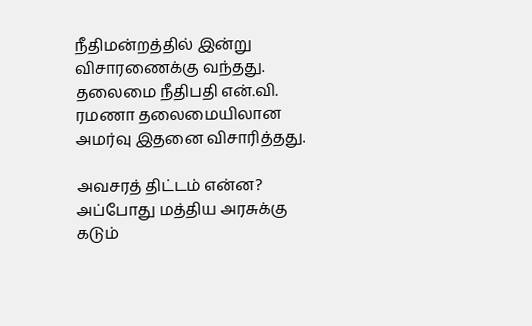நீதிமன்றத்தில் இன்று விசாரணைக்கு வந்தது. தலைமை நீதிபதி என்.வி. ரமணா தலைமையிலான அமர்வு இதனை விசாரித்தது.

அவசரத் திட்டம் என்ன?
அப்போது மத்திய அரசுக்கு கடும்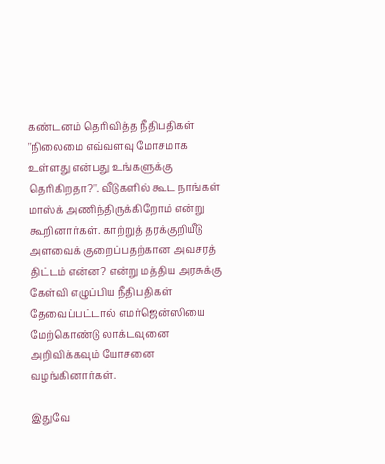கண்டனம் தெரிவித்த நீதிபதிகள் ''நிலைமை எவ்வளவு மோசமாக உள்ளது என்பது உங்களுக்கு தெரிகிறதா?''. வீடுகளில் கூட நாங்கள் மாஸ்க் அணிந்திருக்கிறோம் என்று கூறினார்கள். காற்றுத் தரக்குறியீடு அளவைக் குறைப்பதற்கான அவசரத் திட்டம் என்ன? என்று மத்திய அரசுக்கு கேள்வி எழுப்பிய நீதிபதிகள் தேவைப்பட்டால் எமர்ஜென்ஸியை மேற்கொண்டு லாக்டவுனை அறிவிக்கவும் யோசனை வழங்கினார்கள்.

இதுவே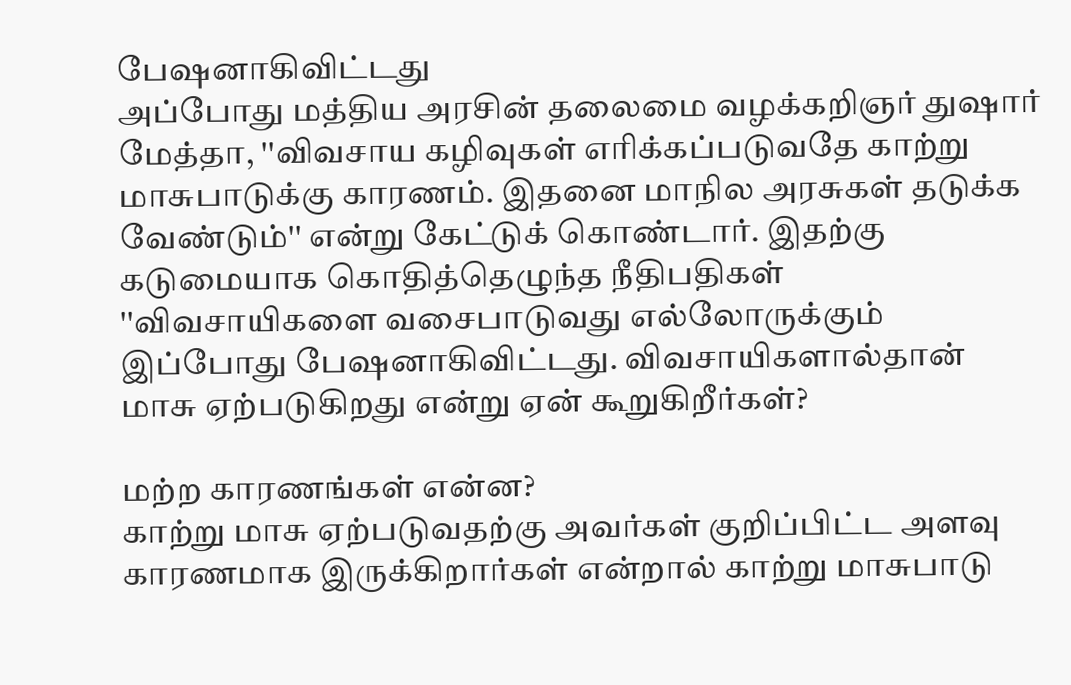பேஷனாகிவிட்டது
அப்போது மத்திய அரசின் தலைமை வழக்கறிஞர் துஷார் மேத்தா, ''விவசாய கழிவுகள் எரிக்கப்படுவதே காற்று மாசுபாடுக்கு காரணம். இதனை மாநில அரசுகள் தடுக்க வேண்டும்'' என்று கேட்டுக் கொண்டார். இதற்கு கடுமையாக கொதித்தெழுந்த நீதிபதிகள் ''விவசாயிகளை வசைபாடுவது எல்லோருக்கும் இப்போது பேஷனாகிவிட்டது. விவசாயிகளால்தான் மாசு ஏற்படுகிறது என்று ஏன் கூறுகிறீர்கள்?

மற்ற காரணங்கள் என்ன?
காற்று மாசு ஏற்படுவதற்கு அவர்கள் குறிப்பிட்ட அளவு காரணமாக இருக்கிறார்கள் என்றால் காற்று மாசுபாடு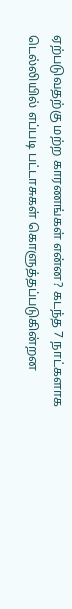ஏற்படுவதற்கு மற்ற காரணங்கள் என்ன? கடந்த 7 நாட்களாக டெல்லியில் எப்படி பட்டாசுகள் கொளுத்தப்படுகின்றன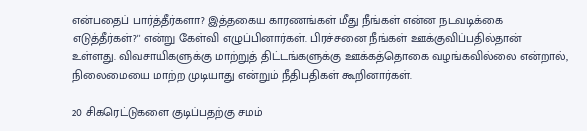என்பதைப் பார்த்தீர்களா? இத்தகைய காரணங்கள் மீது நீங்கள் என்ன நடவடிக்கை எடுத்தீர்கள்?'' என்று கேள்வி எழுப்பினார்கள். பிரச்சனை நீங்கள் ஊக்குவிப்பதில்தான் உள்ளது. விவசாயிகளுக்கு மாற்றுத் திட்டங்களுக்கு ஊக்கத்தொகை வழங்கவில்லை என்றால், நிலைமையை மாற்ற முடியாது என்றும் நீதிபதிகள் கூறினார்கள்.

20 சிகரெட்டுகளை குடிப்பதற்கு சமம்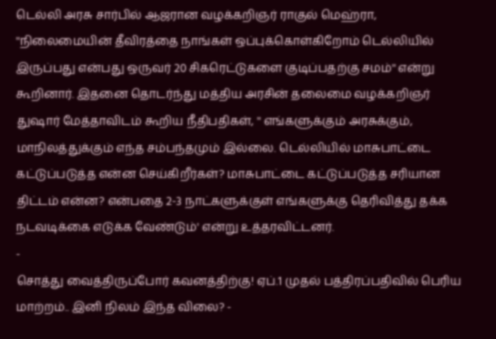டெல்லி அரசு சார்பில் ஆஜரான வழக்கறிஞர் ராகுல் மெஹ்ரா, ''நிலைமையின் தீவிரத்தை நாங்கள் ஒப்புக்கொள்கிறோம் டெல்லியில் இருப்பது என்பது ஒருவர் 20 சிகரெட்டுகளை குடிப்பதற்கு சமம்'' என்று கூறினார். இதனை தொடர்ந்து மத்திய அரசின் தலைமை வழக்கறிஞர் துஷார் மேத்தாவிடம் கூறிய நீதிபதிகள், '' எங்களுக்கும் அரசுக்கும், மாநிலத்துக்கும் எந்த சம்பந்தமும் இல்லை. டெல்லியில் மாசுபாட்டை கட்டுப்படுத்த என்ன செய்கிறீர்கள்? மாசுபாட்டை கட்டுப்படுத்த சரியான திட்டம் என்ன? என்பதை 2-3 நாட்களுக்குள் எங்களுக்கு தெரிவித்து தக்க நடவடிக்கை எடுக்க வேண்டும்' என்று உத்தரவிட்டனர்.
-
சொத்து வைத்திருப்போர் கவனத்திற்கு! ஏப்.1 முதல் பத்திரப்பதிவில் பெரிய மாற்றம்.. இனி நிலம் இந்த விலை? -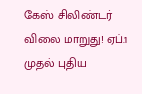கேஸ் சிலிண்டர் விலை மாறுது! ஏப்.1 முதல் புதிய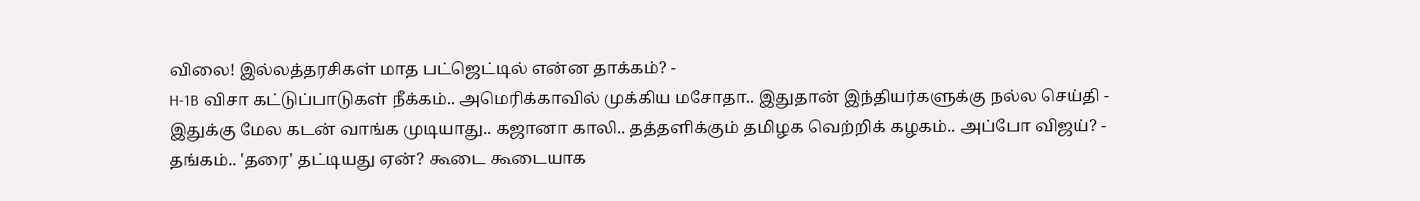விலை! இல்லத்தரசிகள் மாத பட்ஜெட்டில் என்ன தாக்கம்? -
H-1B விசா கட்டுப்பாடுகள் நீக்கம்.. அமெரிக்காவில் முக்கிய மசோதா.. இதுதான் இந்தியர்களுக்கு நல்ல செய்தி -
இதுக்கு மேல கடன் வாங்க முடியாது.. கஜானா காலி.. தத்தளிக்கும் தமிழக வெற்றிக் கழகம்.. அப்போ விஜய்? -
தங்கம்.. 'தரை' தட்டியது ஏன்? கூடை கூடையாக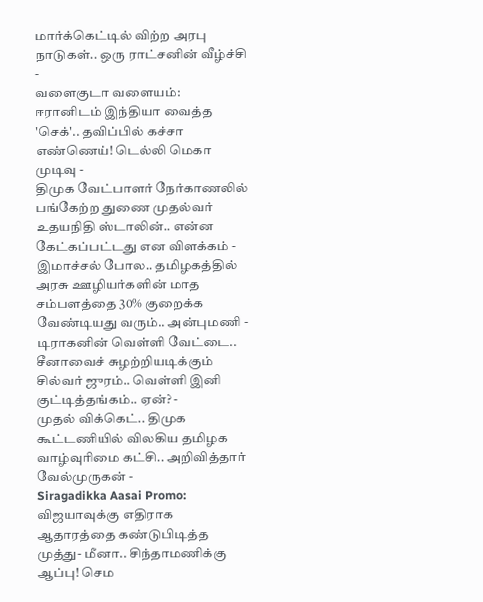மார்க்கெட்டில் விற்ற அரபு நாடுகள்.. ஒரு ராட்சனின் வீழ்ச்சி -
வளைகுடா வளையம்: ஈரானிடம் இந்தியா வைத்த 'செக்'.. தவிப்பில் கச்சா எண்ணெய்! டெல்லி மெகா முடிவு -
திமுக வேட்பாளர் நேர்காணலில் பங்கேற்ற துணை முதல்வர் உதயநிதி ஸ்டாலின்.. என்ன கேட்கப்பட்டது என விளக்கம் -
இமாச்சல் போல.. தமிழகத்தில் அரசு ஊழியர்களின் மாத சம்பளத்தை 30% குறைக்க வேண்டியது வரும்.. அன்புமணி -
டிராகனின் வெள்ளி வேட்டை.. சீனாவைச் சுழற்றியடிக்கும் சில்வர் ஜுரம்.. வெள்ளி இனி குட்டித்தங்கம்.. ஏன்? -
முதல் விக்கெட்.. திமுக கூட்டணியில் விலகிய தமிழக வாழ்வுரிமை கட்சி.. அறிவித்தார் வேல்முருகன் -
Siragadikka Aasai Promo: விஜயாவுக்கு எதிராக ஆதாரத்தை கண்டுபிடித்த முத்து- மீனா.. சிந்தாமணிக்கு ஆப்பு! செம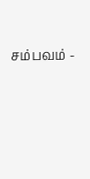சம்பவம் -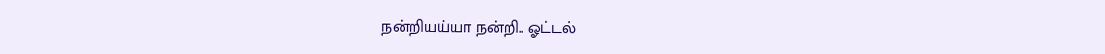நன்றியய்யா நன்றி.. ஓட்டல்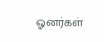ஓனர்கள்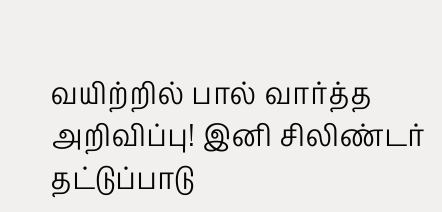வயிற்றில் பால் வார்த்த அறிவிப்பு! இனி சிலிண்டர் தட்டுப்பாடு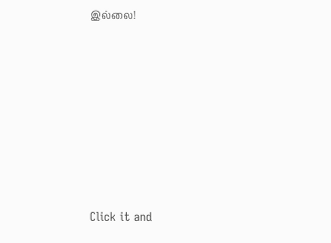இல்லை!












Click it and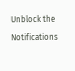Unblock the Notifications